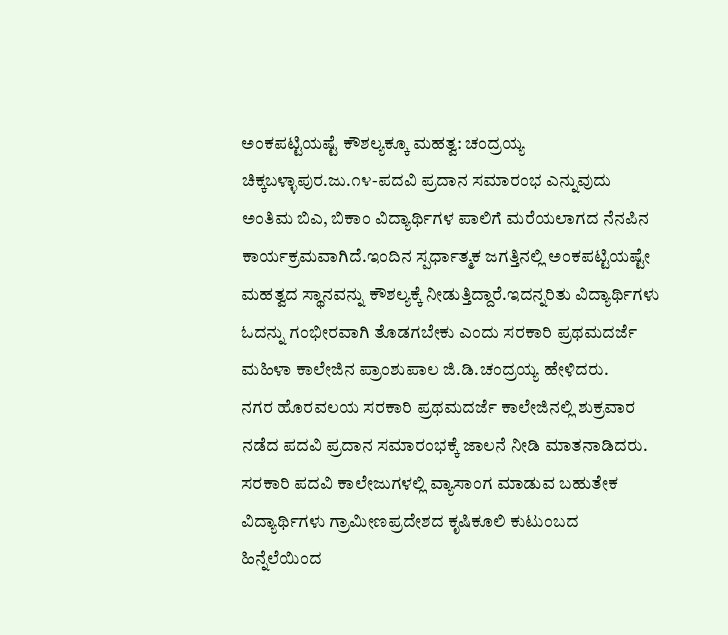ಅಂಕಪಟ್ಟಿಯಷ್ಟೆ ಕೌಶಲ್ಯಕ್ಕೂ ಮಹತ್ವ: ಚಂದ್ರಯ್ಯ
ಚಿಕ್ಕಬಳ್ಳಾಪುರ.ಜು.೧೪-ಪದವಿ ಪ್ರದಾನ ಸಮಾರಂಭ ಎನ್ನುವುದು ಅಂತಿಮ ಬಿಎ, ಬಿಕಾಂ ವಿದ್ಯಾರ್ಥಿಗಳ ಪಾಲಿಗೆ ಮರೆಯಲಾಗದ ನೆನಪಿನ ಕಾರ್ಯಕ್ರಮವಾಗಿದೆ.ಇಂದಿನ ಸ್ಪರ್ಧಾತ್ಮಕ ಜಗತ್ತಿನಲ್ಲಿ ಅಂಕಪಟ್ಟಿಯಷ್ಟೇ ಮಹತ್ವದ ಸ್ಥಾನವನ್ನು ಕೌಶಲ್ಯಕ್ಕೆ ನೀಡುತ್ತಿದ್ದಾರೆ.ಇದನ್ನರಿತು ವಿದ್ಯಾರ್ಥಿಗಳು ಓದನ್ನು ಗಂಭೀರವಾಗಿ ತೊಡಗಬೇಕು ಎಂದು ಸರಕಾರಿ ಪ್ರಥಮದರ್ಜೆ ಮಹಿಳಾ ಕಾಲೇಜಿನ ಪ್ರಾಂಶುಪಾಲ ಜಿ.ಡಿ.ಚಂದ್ರಯ್ಯ ಹೇಳಿದರು.
ನಗರ ಹೊರವಲಯ ಸರಕಾರಿ ಪ್ರಥಮದರ್ಜೆ ಕಾಲೇಜಿನಲ್ಲಿ ಶುಕ್ರವಾರ ನಡೆದ ಪದವಿ ಪ್ರದಾನ ಸಮಾರಂಭಕ್ಕೆ ಜಾಲನೆ ನೀಡಿ ಮಾತನಾಡಿದರು.
ಸರಕಾರಿ ಪದವಿ ಕಾಲೇಜುಗಳಲ್ಲಿ ವ್ಯಾಸಾಂಗ ಮಾಡುವ ಬಹುತೇಕ ವಿದ್ಯಾರ್ಥಿಗಳು ಗ್ರಾಮೀಣಪ್ರದೇಶದ ಕೃಷಿಕೂಲಿ ಕುಟುಂಬದ ಹಿನ್ನೆಲೆಯಿಂದ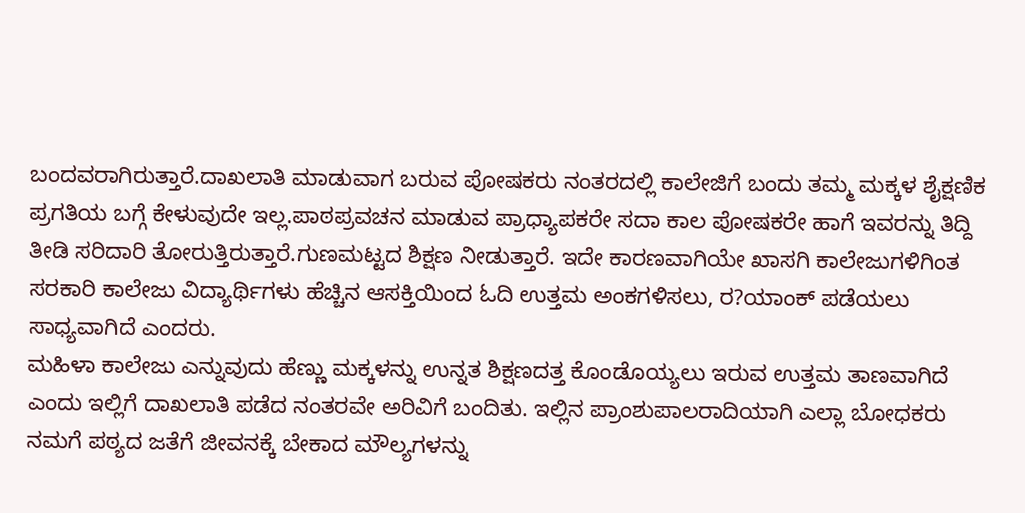ಬಂದವರಾಗಿರುತ್ತಾರೆ.ದಾಖಲಾತಿ ಮಾಡುವಾಗ ಬರುವ ಪೋಷಕರು ನಂತರದಲ್ಲಿ ಕಾಲೇಜಿಗೆ ಬಂದು ತಮ್ಮ ಮಕ್ಕಳ ಶೈಕ್ಷಣಿಕ ಪ್ರಗತಿಯ ಬಗ್ಗೆ ಕೇಳುವುದೇ ಇಲ್ಲ.ಪಾಠಪ್ರವಚನ ಮಾಡುವ ಪ್ರಾಧ್ಯಾಪಕರೇ ಸದಾ ಕಾಲ ಪೋಷಕರೇ ಹಾಗೆ ಇವರನ್ನು ತಿದ್ದಿ ತೀಡಿ ಸರಿದಾರಿ ತೋರುತ್ತಿರುತ್ತಾರೆ.ಗುಣಮಟ್ಟದ ಶಿಕ್ಷಣ ನೀಡುತ್ತಾರೆ. ಇದೇ ಕಾರಣವಾಗಿಯೇ ಖಾಸಗಿ ಕಾಲೇಜುಗಳಿಗಿಂತ ಸರಕಾರಿ ಕಾಲೇಜು ವಿದ್ಯಾರ್ಥಿಗಳು ಹೆಚ್ಚಿನ ಆಸಕ್ತಿಯಿಂದ ಓದಿ ಉತ್ತಮ ಅಂಕಗಳಿಸಲು, ರ?ಯಾಂಕ್ ಪಡೆಯಲು ಸಾಧ್ಯವಾಗಿದೆ ಎಂದರು.
ಮಹಿಳಾ ಕಾಲೇಜು ಎನ್ನುವುದು ಹೆಣ್ಣು ಮಕ್ಕಳನ್ನು ಉನ್ನತ ಶಿಕ್ಷಣದತ್ತ ಕೊಂಡೊಯ್ಯಲು ಇರುವ ಉತ್ತಮ ತಾಣವಾಗಿದೆ ಎಂದು ಇಲ್ಲಿಗೆ ದಾಖಲಾತಿ ಪಡೆದ ನಂತರವೇ ಅರಿವಿಗೆ ಬಂದಿತು. ಇಲ್ಲಿನ ಪ್ರಾಂಶುಪಾಲರಾದಿಯಾಗಿ ಎಲ್ಲಾ ಬೋಧಕರು ನಮಗೆ ಪಠ್ಯದ ಜತೆಗೆ ಜೀವನಕ್ಕೆ ಬೇಕಾದ ಮೌಲ್ಯಗಳನ್ನು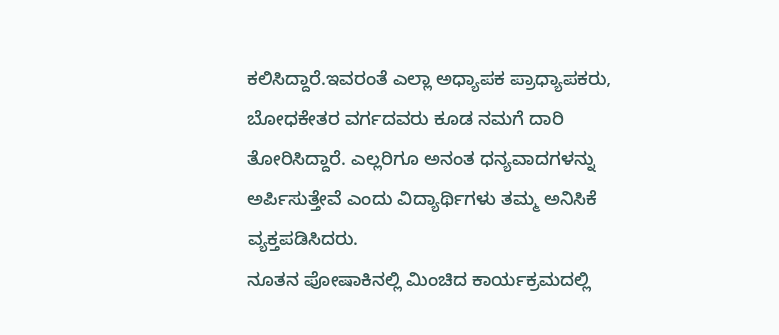ಕಲಿಸಿದ್ದಾರೆ.ಇವರಂತೆ ಎಲ್ಲಾ ಅಧ್ಯಾಪಕ ಪ್ರಾಧ್ಯಾಪಕರು, ಬೋಧಕೇತರ ವರ್ಗದವರು ಕೂಡ ನಮಗೆ ದಾರಿ ತೋರಿಸಿದ್ದಾರೆ. ಎಲ್ಲರಿಗೂ ಅನಂತ ಧನ್ಯವಾದಗಳನ್ನು ಅರ್ಪಿಸುತ್ತೇವೆ ಎಂದು ವಿದ್ಯಾರ್ಥಿಗಳು ತಮ್ಮ ಅನಿಸಿಕೆ ವ್ಯಕ್ತಪಡಿಸಿದರು.
ನೂತನ ಪೋಷಾಕಿನಲ್ಲಿ ಮಿಂಚಿದ ಕಾರ್ಯಕ್ರಮದಲ್ಲಿ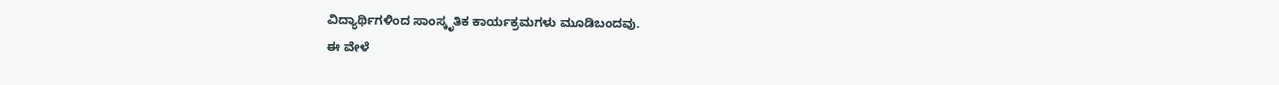ವಿದ್ಯಾರ್ಥಿಗಳಿಂದ ಸಾಂಸ್ಕೃತಿಕ ಕಾರ್ಯಕ್ರಮಗಳು ಮೂಡಿಬಂದವು.
ಈ ವೇಳೆ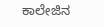ಕಾಲೇಜಿನ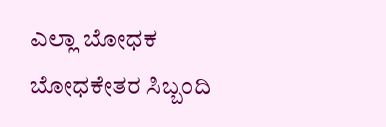ಎಲ್ಲಾ ಬೋಧಕ ಬೋಧಕೇತರ ಸಿಬ್ಬಂದಿ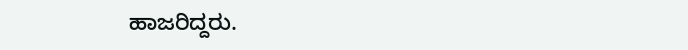ಹಾಜರಿದ್ದರು.